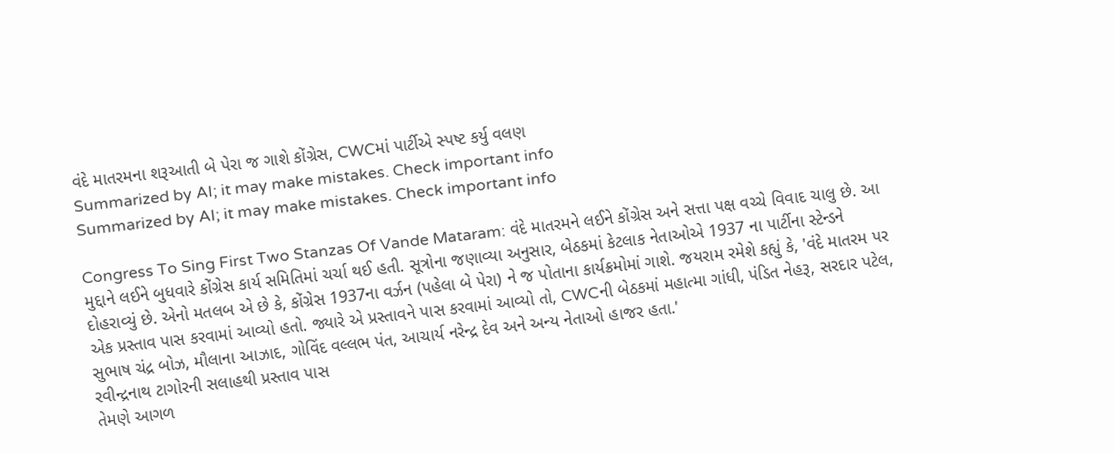વંદે માતરમના શરૂઆતી બે પેરા જ ગાશે કોંગ્રેસ, CWCમાં પાર્ટીએ સ્પષ્ટ કર્યુ વલણ
Summarized by AI; it may make mistakes. Check important info
Summarized by AI; it may make mistakes. Check important info

Congress To Sing First Two Stanzas Of Vande Mataram: વંદે માતરમને લઈને કોંગ્રેસ અને સત્તા પક્ષ વચ્ચે વિવાદ ચાલુ છે. આ મુદ્દાને લઈને બુધવારે કોંગ્રેસ કાર્ય સમિતિમાં ચર્ચા થઈ હતી. સૂત્રોના જણાવ્યા અનુસાર, બેઠકમાં કેટલાક નેતાઓએ 1937 ના પાર્ટીના સ્ટેન્ડને દોહરાવ્યું છે. એનો મતલબ એ છે કે, કોંગ્રેસ 1937ના વર્ઝન (પહેલા બે પેરા) ને જ પોતાના કાર્યક્રમોમાં ગાશે. જયરામ રમેશે કહ્યું કે, 'વંદે માતરમ પર એક પ્રસ્તાવ પાસ કરવામાં આવ્યો હતો. જ્યારે એ પ્રસ્તાવને પાસ કરવામાં આવ્યો તો, CWCની બેઠકમાં મહાત્મા ગાંધી, પંડિત નેહરૂ, સરદાર પટેલ, સુભાષ ચંદ્ર બોઝ, મૌલાના આઝાદ, ગોવિંદ વલ્લભ પંત, આચાર્ય નરેન્દ્ર દેવ અને અન્ય નેતાઓ હાજર હતા.'
રવીન્દ્રનાથ ટાગોરની સલાહથી પ્રસ્તાવ પાસ
તેમણે આગળ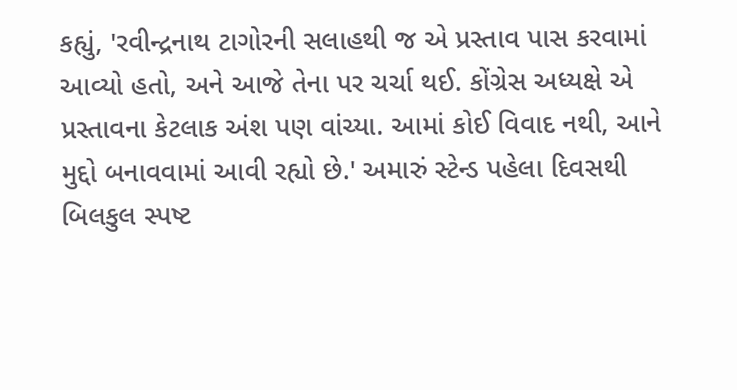કહ્યું, 'રવીન્દ્રનાથ ટાગોરની સલાહથી જ એ પ્રસ્તાવ પાસ કરવામાં આવ્યો હતો, અને આજે તેના પર ચર્ચા થઈ. કોંગ્રેસ અધ્યક્ષે એ પ્રસ્તાવના કેટલાક અંશ પણ વાંચ્યા. આમાં કોઈ વિવાદ નથી, આને મુદ્દો બનાવવામાં આવી રહ્યો છે.' અમારું સ્ટેન્ડ પહેલા દિવસથી બિલકુલ સ્પષ્ટ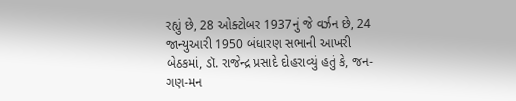રહ્યું છે, 28 ઓક્ટોબર 1937નું જે વર્ઝન છે, 24 જાન્યુઆરી 1950 બંધારણ સભાની આખરી બેઠકમાં, ડૉ. રાજેન્દ્ર પ્રસાદે દોહરાવ્યું હતું કે, જન-ગણ-મન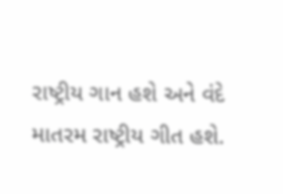રાષ્ટ્રીય ગાન હશે અને વંદે માતરમ રાષ્ટ્રીય ગીત હશે.